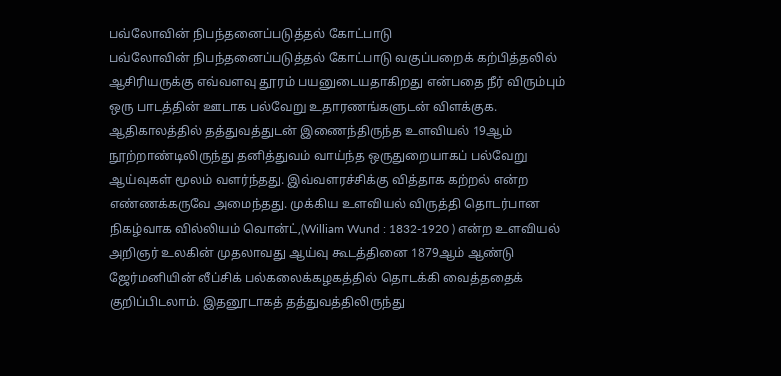பவ்லோவின் நிபந்தனைப்படுத்தல் கோட்பாடு
பவ்லோவின் நிபந்தனைப்படுத்தல் கோட்பாடு வகுப்பறைக் கற்பித்தலில் ஆசிரியருக்கு எவ்வளவு தூரம் பயனுடையதாகிறது என்பதை நீர் விரும்பும் ஒரு பாடத்தின் ஊடாக பல்வேறு உதாரணங்களுடன் விளக்குக. ஆதிகாலத்தில் தத்துவத்துடன் இணைந்திருந்த உளவியல் 19ஆம் நூற்றாண்டிலிருந்து தனித்துவம் வாய்ந்த ஒருதுறையாகப் பல்வேறு ஆய்வுகள் மூலம் வளர்ந்தது. இவ்வளரச்சிக்கு வித்தாக கற்றல் என்ற எண்ணக்கருவே அமைந்தது. முக்கிய உளவியல் விருத்தி தொடர்பான நிகழ்வாக வில்லியம் வொன்ட்,(William Wund : 1832-1920 ) என்ற உளவியல் அறிஞர் உலகின் முதலாவது ஆய்வு கூடத்தினை 1879ஆம் ஆண்டு ஜேர்மனியின் லீப்சிக் பல்கலைக்கழகத்தில் தொடக்கி வைத்ததைக் குறிப்பிடலாம். இதனூடாகத் தத்துவத்திலிருந்து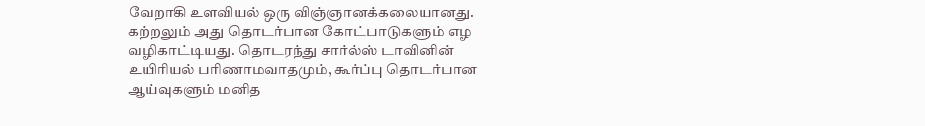வேறாகி உளவியல் ஒரு விஞ்ஞானக்கலையானது. கற்றலும் அது தொடர்பான கோட்பாடுகளும் எழ வழிகாட்டியது. தொடரந்து சார்ல்ஸ் டாவினின் உயிரியல் பரிணாமவாதமும், கூர்ப்பு தொடர்பான ஆய்வுகளும் மனித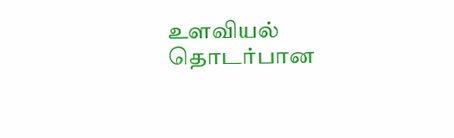உளவியல் தொடர்பான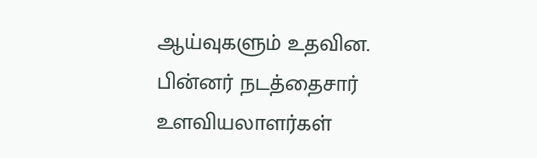ஆய்வுகளும் உதவின. பின்னர் நடத்தைசார் உளவியலாளர்கள்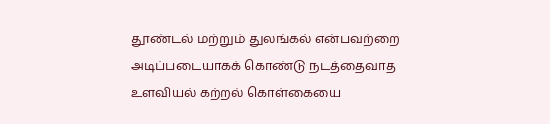தூண்டல் மற்றும் துலங்கல் என்பவற்றை அடிப்படையாகக் கொண்டு நடத்தைவாத உளவியல் கற்றல் கொள்கையை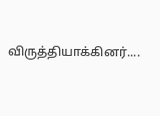விருத்தியாக்கினர்....